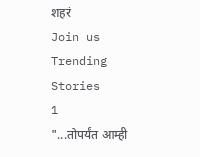शहरं
Join us
Trending Stories
1
"...तोपर्यंत आम्ही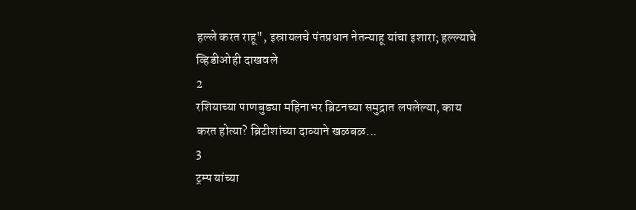हल्ले करत राहू", इस्रायलचे पंतप्रधान नेतन्याहू यांचा इशारा; हल्ल्याचे व्हिडीओही दाखवले
2
रशियाच्या पाणबुड्या महिनाभर ब्रिटनच्या समुद्रात लपलेल्या, काय करत होत्या? ब्रिटीशांच्या दाव्याने खळबळ...
3
ट्रम्प यांच्या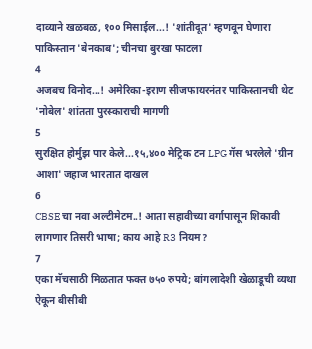दाव्याने खळबळ, १०० मिसाईल...! 'शांतीदूत' म्हणवून घेणारा पाकिस्तान 'बेनकाब'; चीनचा बुरखा फाटला
4
अजबच विनोद...! अमेरिका-इराण सीजफायरनंतर पाकिस्तानची थेट 'नोबेल' शांतता पुरस्काराची मागणी
5
सुरक्षित होर्मुझ पार केले...१५,४०० मेट्रिक टन LPG गॅस भरलेले 'ग्रीन आशा' जहाज भारतात दाखल
6
CBSE चा नवा अल्टीमेटम..! आता सहावीच्या वर्गापासून शिकावी लागणार तिसरी भाषा; काय आहे R3 नियम?
7
एका मॅचसाठी मिळतात फक्त ७५० रुपये; बांगलादेशी खेळाडूची व्यथा ऐकून बीसीबी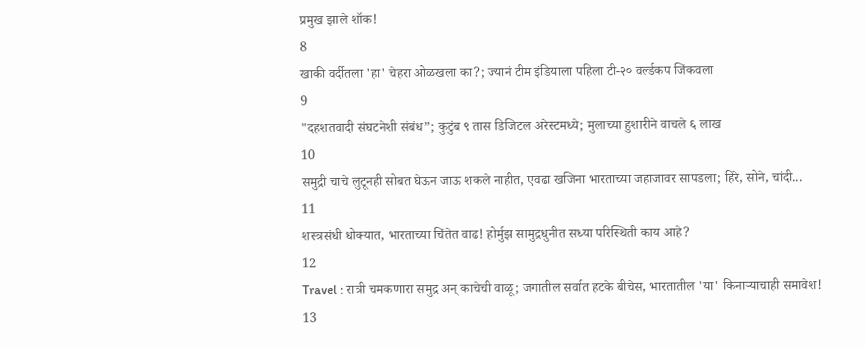प्रमुख झाले शॉक!
8
खाकी वर्दीतला 'हा' चेहरा ओळखला का?; ज्यानं टीम इंडियाला पहिला टी-२० वर्ल्डकप जिंकवला
9
"दहशतवादी संघटनेशी संबंध”; कुटुंब ९ तास डिजिटल अरेस्टमध्ये; मुलाच्या हुशारीने वाचले ६ लाख
10
समुद्री चाचे लुटूनही सोबत घेऊन जाऊ शकले नाहीत, एवढा खजिना भारताच्या जहाजावर सापडला; हिरे, सोने, चांदी...
11
शस्त्रसंधी धोक्यात, भारताच्या चिंतेत वाढ! होर्मुझ सामुद्रधुनीत सध्या परिस्थिती काय आहे?
12
Travel : रात्री चमकणारा समुद्र अन् काचेची वाळू; जगातील सर्वात हटके बीचेस, भारतातील 'या' किनाऱ्याचाही समावेश!
13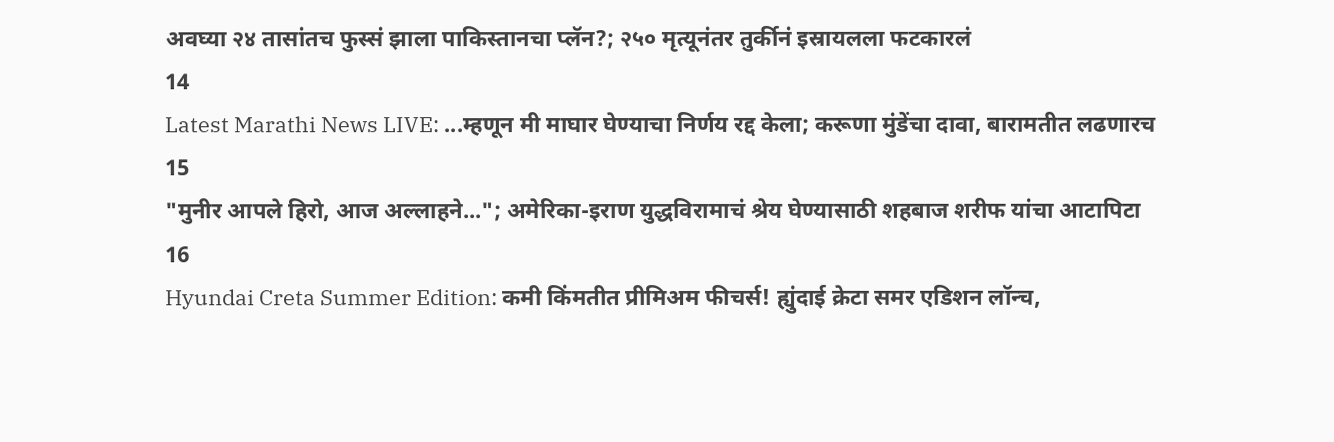अवघ्या २४ तासांतच फुस्सं झाला पाकिस्तानचा प्लॅन?; २५० मृत्यूनंतर तुर्कीनं इस्रायलला फटकारलं
14
Latest Marathi News LIVE: ...म्हणून मी माघार घेण्याचा निर्णय रद्द केला; करूणा मुंडेंचा दावा, बारामतीत लढणारच
15
"मुनीर आपले हिरो, आज अल्लाहने..."; अमेरिका-इराण युद्धविरामाचं श्रेय घेण्यासाठी शहबाज शरीफ यांचा आटापिटा
16
Hyundai Creta Summer Edition: कमी किंमतीत प्रीमिअम फीचर्स! ह्युंदाई क्रेटा समर एडिशन लॉन्च,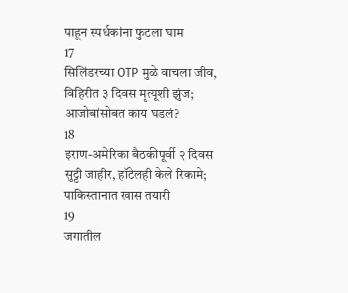पाहून स्पर्धकांना फुटला घाम
17
सिलिंडरच्या OTP मुळे वाचला जीव, विहिरीत ३ दिवस मृत्यूशी झुंज; आजोबांसोबत काय घडलं?
18
इराण-अमेरिका बैठकीपूर्वी २ दिवस सुट्टी जाहीर, हॉटेलही केले रिकामे; पाकिस्तानात खास तयारी
19
जगातील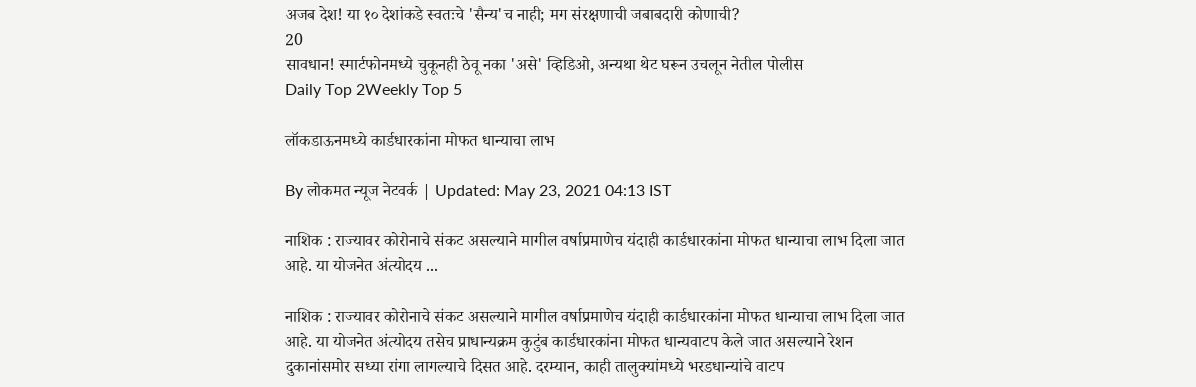अजब देश! या १० देशांकडे स्वतःचे 'सैन्य'च नाही; मग संरक्षणाची जबाबदारी कोणाची?
20
सावधान! स्मार्टफोनमध्ये चुकूनही ठेवू नका 'असे' व्हिडिओ, अन्यथा थेट घरून उचलून नेतील पोलीस
Daily Top 2Weekly Top 5

लॉकडाऊनमध्ये कार्डधारकांना मोफत धान्याचा लाभ

By लोकमत न्यूज नेटवर्क | Updated: May 23, 2021 04:13 IST

नाशिक : राज्यावर कोरोनाचे संकट असल्याने मागील वर्षाप्रमाणेच यंदाही कार्डधारकांना मोफत धान्याचा लाभ दिला जात आहे. या योजनेत अंत्योदय ...

नाशिक : राज्यावर कोरोनाचे संकट असल्याने मागील वर्षाप्रमाणेच यंदाही कार्डधारकांना मोफत धान्याचा लाभ दिला जात आहे. या योजनेत अंत्योदय तसेच प्राधान्यक्रम कुटुंब कार्डधारकांना मोफत धान्यवाटप केले जात असल्याने रेशन दुकानांसमोर सध्या रांगा लागल्याचे दिसत आहे. दरम्यान, काही तालुक्यांमध्ये भरडधान्यांचे वाटप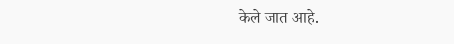केले जात आहे.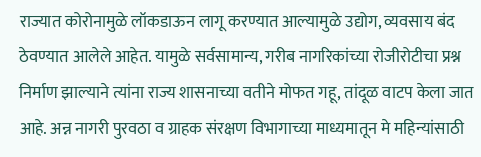राज्यात कोरोनामुळे लॉकडाऊन लागू करण्यात आल्यामुळे उद्योग, व्यवसाय बंद ठेवण्यात आलेले आहेत. यामुळे सर्वसामान्य, गरीब नागरिकांच्या रोजीरोटीचा प्रश्न निर्माण झाल्याने त्यांना राज्य शासनाच्या वतीने मोफत गहू, तांदूळ वाटप केला जात आहे. अन्न नागरी पुरवठा व ग्राहक संरक्षण विभागाच्या माध्यमातून मे महिन्यांसाठी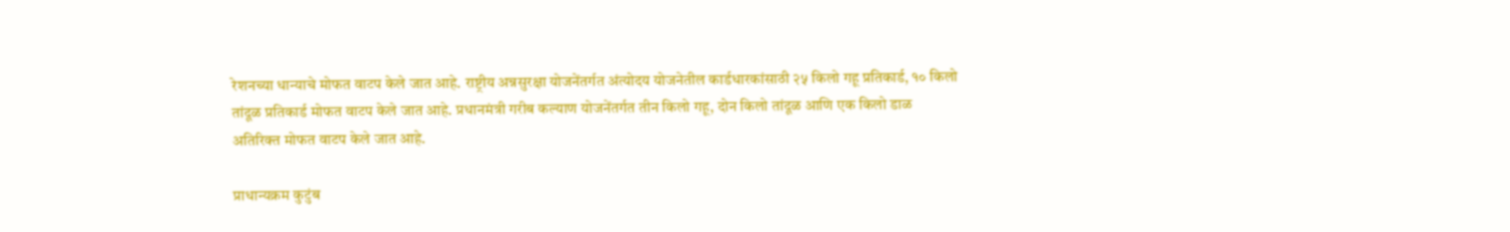रेशनच्या धान्याचे मोफत वाटप केले जात आहे. राष्ट्रीय अन्नसुरक्षा योजनेंतर्गत अंत्योदय योजनेतील कार्डधारकांसाठी २५ किलो गहू प्रतिकार्ड, १० किलो तांदूळ प्रतिकार्ड मोफत वाटप केले जात आहे. प्रधानमंत्री गरीब कल्याण योजनेंतर्गत तीन किलो गहू, दोन किलो तांदूळ आणि एक किलो डाळ अतिरिक्त मोफत वाटप केले जात आहे.

प्राधान्यक्रम कुटुंब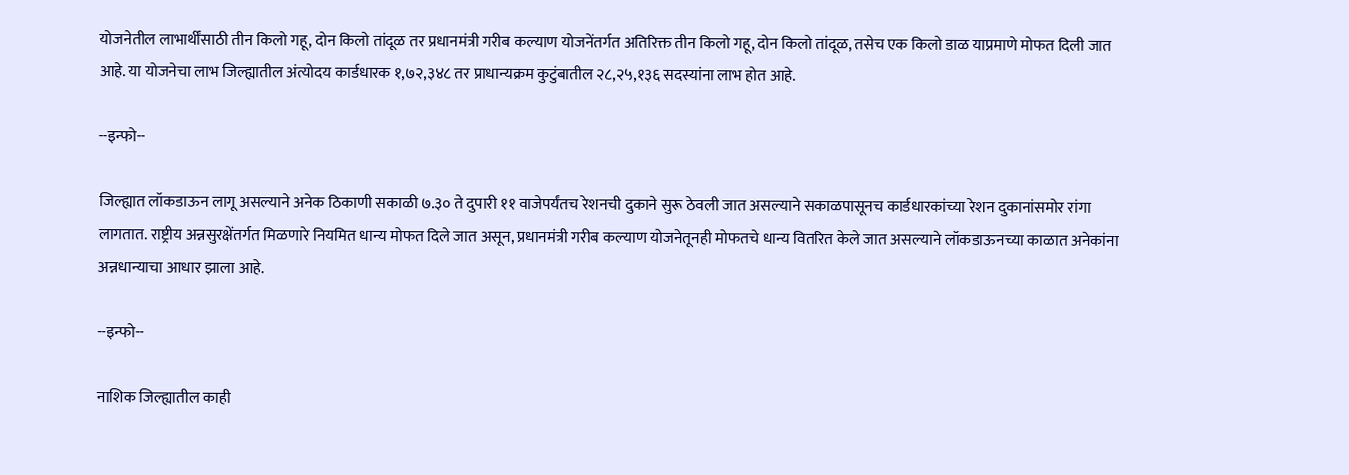योजनेतील लाभार्थींसाठी तीन किलो गहू, दोन किलो तांदूळ तर प्रधानमंत्री गरीब कल्याण योजनेंतर्गत अतिरिक्त तीन किलो गहू, दोन किलो तांदूळ, तसेच एक किलो डाळ याप्रमाणे मोफत दिली जात आहे. या योजनेचा लाभ जिल्ह्यातील अंत्योदय कार्डधारक १,७२,३४८ तर प्राधान्यक्रम कुटुंबातील २८,२५,१३६ सदस्यांना लाभ होत आहे.

--इन्फो--

जिल्ह्यात लॉकडाऊन लागू असल्याने अनेक ठिकाणी सकाळी ७.३० ते दुपारी ११ वाजेपर्यंतच रेशनची दुकाने सुरू ठेवली जात असल्याने सकाळपासूनच कार्डधारकांच्या रेशन दुकानांसमोर रांगा लागतात. राष्ट्रीय अन्नसुरक्षेंतर्गत मिळणारे नियमित धान्य मोफत दिले जात असून, प्रधानमंत्री गरीब कल्याण योजनेतूनही मोफतचे धान्य वितरित केले जात असल्याने लॉकडाऊनच्या काळात अनेकांना अन्नधान्याचा आधार झाला आहे.

--इन्फो--

नाशिक जिल्ह्यातील काही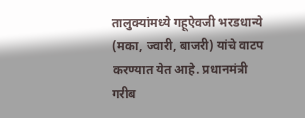तालुक्यांमध्ये गहूऐवजी भरडधान्ये (मका, ज्वारी, बाजरी) यांचे वाटप करण्यात येत आहे. प्रधानमंत्री गरीब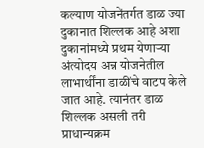कल्याण योजनेंतर्गत डाळ ज्या दुकानात शिल्लक आहे अशा दुकानांमध्ये प्रथम येणाऱ्या अंत्योदय अन्न योजनेतील लाभार्थींना डाळींचे वाटप केले जात आहे. त्यानंतर डाळ शिल्लक असली तरी प्राधान्यक्रम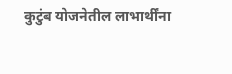कुटुंब योजनेतील लाभार्थींना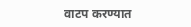वाटप करण्यात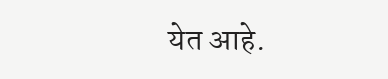येत आहे.